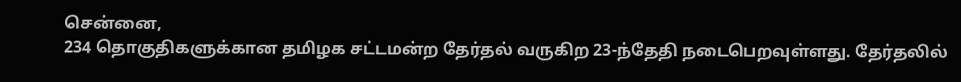சென்னை,
234 தொகுதிகளுக்கான தமிழக சட்டமன்ற தேர்தல் வருகிற 23-ந்தேதி நடைபெறவுள்ளது. தேர்தலில்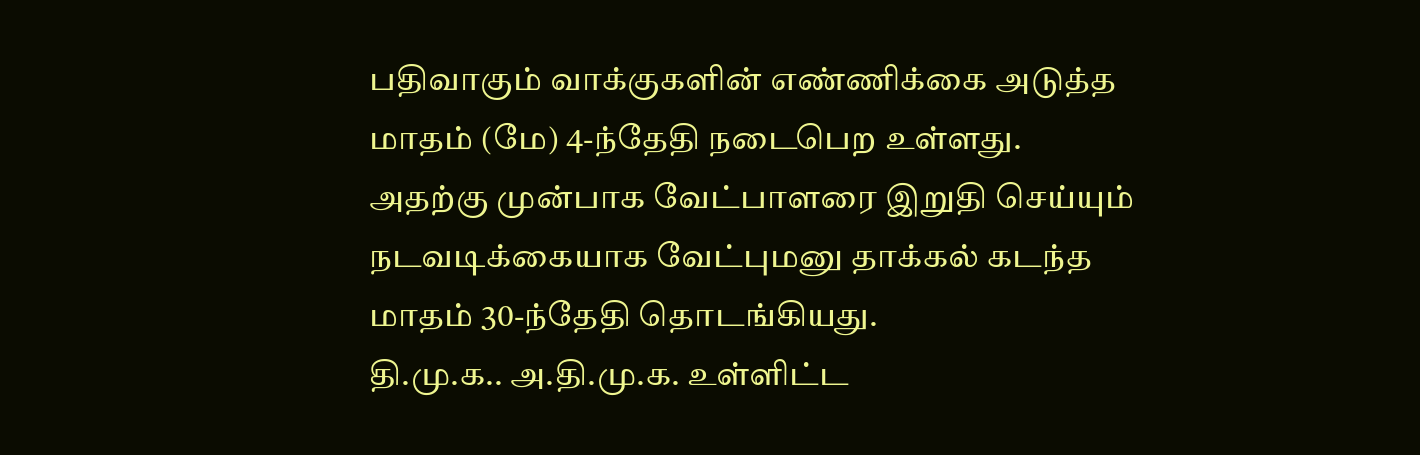பதிவாகும் வாக்குகளின் எண்ணிக்கை அடுத்த மாதம் (மே) 4-ந்தேதி நடைபெற உள்ளது. அதற்கு முன்பாக வேட்பாளரை இறுதி செய்யும் நடவடிக்கையாக வேட்புமனு தாக்கல் கடந்த மாதம் 30-ந்தேதி தொடங்கியது.
தி.மு.க.. அ.தி.மு.க. உள்ளிட்ட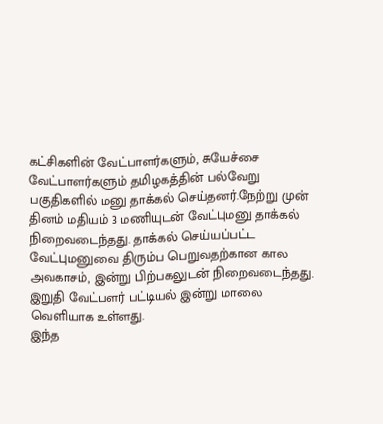கட்சிகளின் வேட்பாளர்களும், சுயேச்சை வேட்பாளர்களும் தமிழகத்தின் பல்வேறு பகுதிகளில் மனு தாக்கல் செய்தனர்.நேற்று முன் தினம் மதியம் 3 மணியுடன் வேட்புமனு தாக்கல் நிறைவடைந்தது. தாக்கல் செய்யப்பட்ட வேட்புமனுவை திரும்ப பெறுவதற்கான கால அவகாசம், இன்று பிற்பகலுடன் நிறைவடைந்தது. இறுதி வேட்பளர் பட்டியல் இன்று மாலை வெளியாக உள்ளது.
இந்த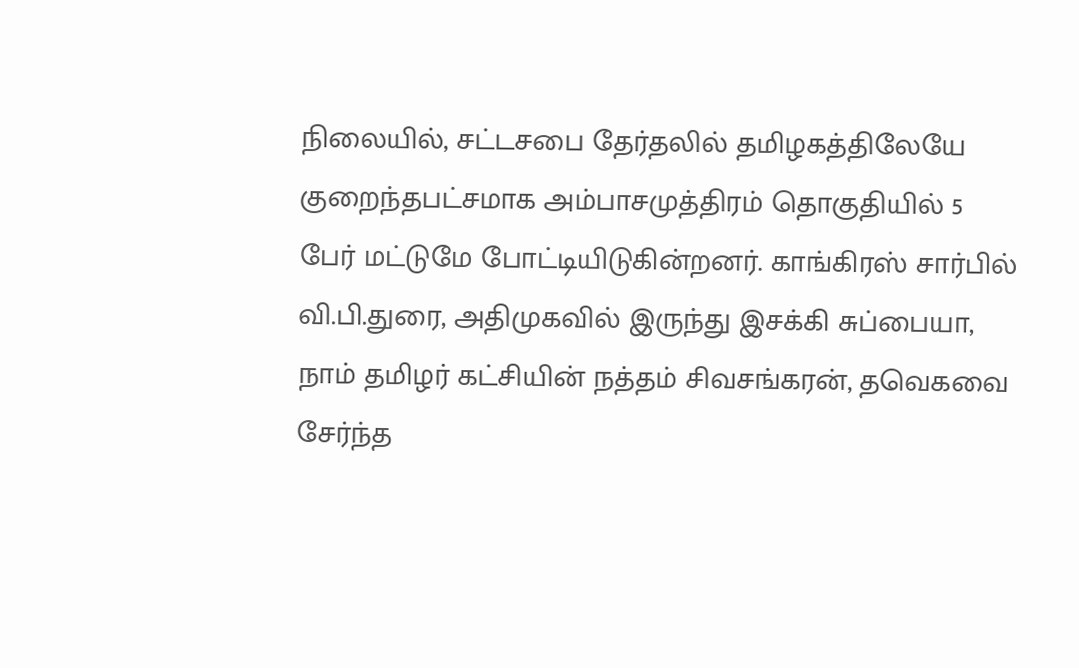நிலையில், சட்டசபை தேர்தலில் தமிழகத்திலேயே குறைந்தபட்சமாக அம்பாசமுத்திரம் தொகுதியில் 5 பேர் மட்டுமே போட்டியிடுகின்றனர். காங்கிரஸ் சார்பில் வி.பி.துரை, அதிமுகவில் இருந்து இசக்கி சுப்பையா, நாம் தமிழர் கட்சியின் நத்தம் சிவசங்கரன், தவெகவை சேர்ந்த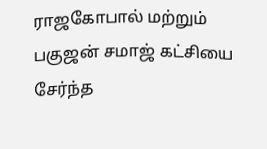ராஜகோபால் மற்றும் பகுஜன் சமாஜ் கட்சியை சேர்ந்த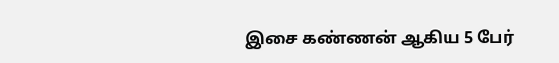இசை கண்ணன் ஆகிய 5 பேர்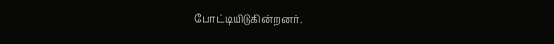போட்டியிடுகின்றனர்.